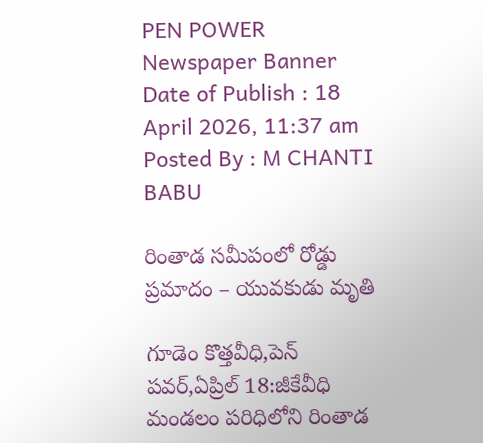PEN POWER
Newspaper Banner
Date of Publish : 18 April 2026, 11:37 am Posted By : M CHANTI BABU

రింతాడ సమీపంలో రోడ్డు ప్రమాదం – యువకుడు మృతి

గూడెం కొత్తవీధి,పెన్ పవర్,ఏప్రిల్ 18:జీకేవీధి మండలం పరిధిలోని రింతాడ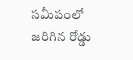సమీపంలో జరిగిన రోడ్డు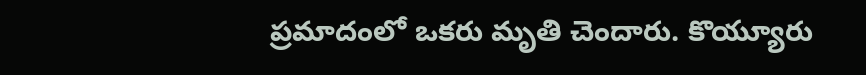ప్రమాదంలో ఒకరు మృతి చెందారు. కొయ్యూరు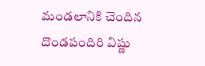మండలానికి చెందిన దొండపందిరి విష్ణు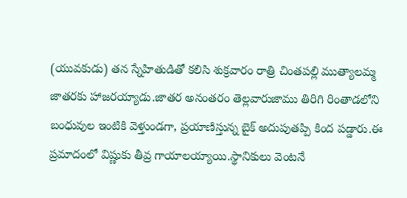(యువకుడు) తన స్నేహితుడితో కలిసి శుక్రవారం రాత్రి చింతపల్లి ముత్యాలమ్మ జాతరకు హాజరయ్యాడు.జాతర అనంతరం తెల్లవారుజాము తిరిగి రింతాడలోని బంధువుల ఇంటికి వెళ్తుండగా, ప్రయాణిస్తున్న బైక్ అదుపుతప్పి కింద పడ్డారు.ఈ ప్రమాదంలో విష్ణుకు తీవ్ర గాయాలయ్యాయి.స్థానికులు వెంటనే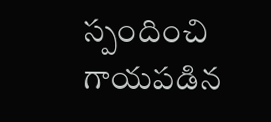స్పందించి గాయపడిన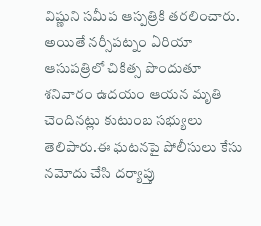విష్ణుని సమీప ఆస్పత్రికి తరలించారు. అయితే నర్సీపట్నం ఏరియా ఆసుపత్రిలో చికిత్స పొందుతూ శనివారం ఉదయం ఆయన మృతి చెందినట్లు కుటుంబ సభ్యులు తెలిపారు.ఈ ఘటనపై పోలీసులు కేసు నమోదు చేసి దర్యాప్తు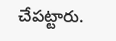చేపట్టారు.